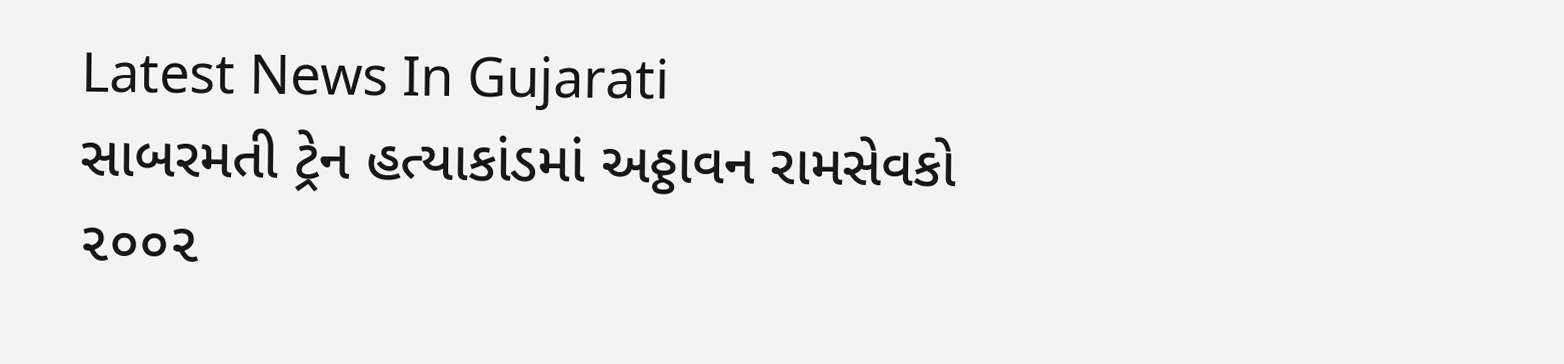Latest News In Gujarati
સાબરમતી ટ્રેન હત્યાકાંડમાં અઠ્ઠાવન રામસેવકો ૨૦૦૨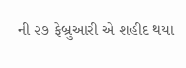ની ૨૭ ફેબ્રુઆરી એ શહીદ થયા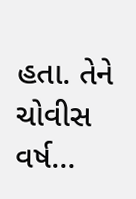હતા. તેને ચોવીસ વર્ષ…